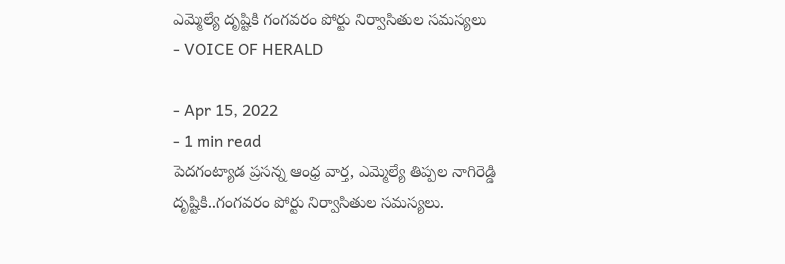ఎమ్మెల్యే దృష్టికి గంగవరం పోర్టు నిర్వాసితుల సమస్యలు
- VOICE OF HERALD

- Apr 15, 2022
- 1 min read
పెదగంట్యాడ ప్రసన్న ఆంధ్ర వార్త, ఎమ్మెల్యే తిప్పల నాగిరెడ్డి దృష్టికి..గంగవరం పోర్టు నిర్వాసితుల సమస్యలు.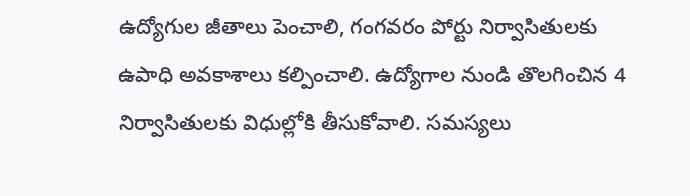ఉద్యోగుల జీతాలు పెంచాలి, గంగవరం పోర్టు నిర్వాసితులకు ఉపాధి అవకాశాలు కల్పించాలి. ఉద్యోగాల నుండి తొలగించిన 4 నిర్వాసితులకు విధుల్లోకి తీసుకోవాలి. సమస్యలు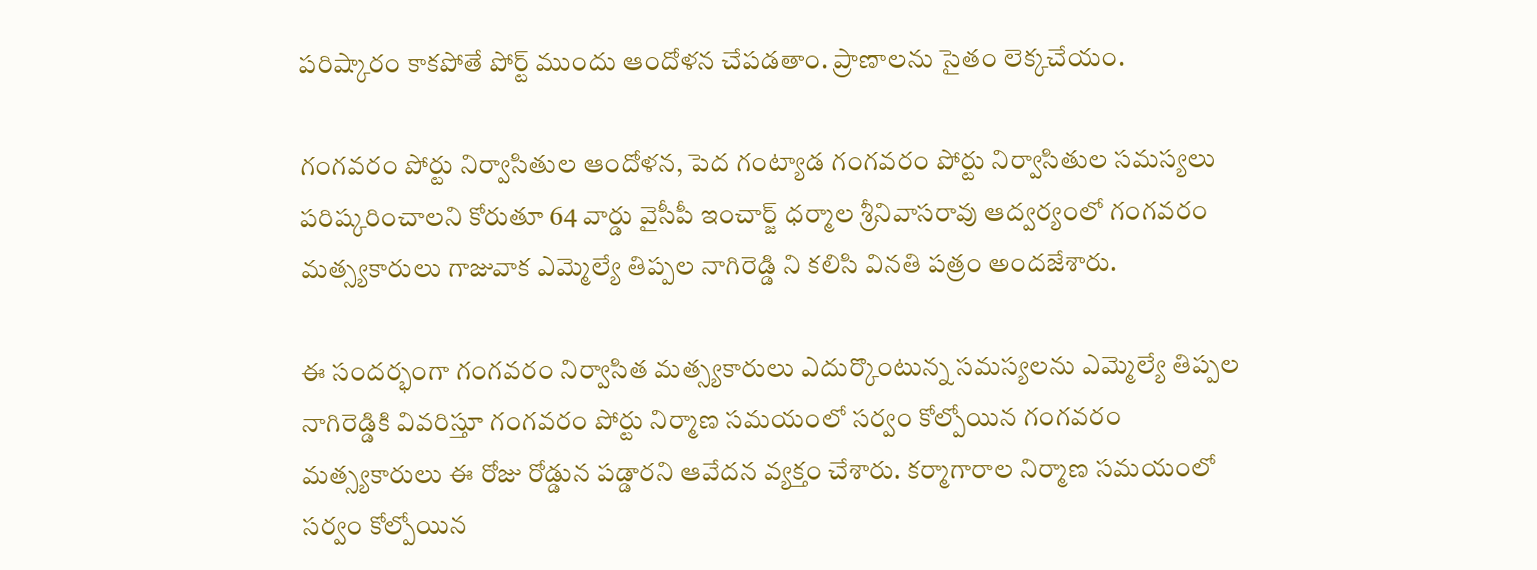పరిష్కారం కాకపోతే పోర్ట్ ముందు ఆందోళన చేపడతాం. ప్రాణాలను సైతం లెక్కచేయం.

గంగవరం పోర్టు నిర్వాసితుల ఆందోళన, పెద గంట్యాడ గంగవరం పోర్టు నిర్వాసితుల సమస్యలు పరిష్కరించాలని కోరుతూ 64 వార్డు వైసీపీ ఇంచార్జ్ ధర్మాల శ్రీనివాసరావు ఆద్వర్యంలో గంగవరం మత్స్యకారులు గాజువాక ఎమ్మెల్యే తిప్పల నాగిరెడ్డి ని కలిసి వినతి పత్రం అందజేశారు.

ఈ సందర్భంగా గంగవరం నిర్వాసిత మత్స్యకారులు ఎదుర్కొంటున్న సమస్యలను ఎమ్మెల్యే తిప్పల నాగిరెడ్డికి వివరిస్తూ గంగవరం పోర్టు నిర్మాణ సమయంలో సర్వం కోల్పోయిన గంగవరం మత్స్యకారులు ఈ రోజు రోడ్డున పడ్డారని ఆవేదన వ్యక్తం చేశారు. కర్మాగారాల నిర్మాణ సమయంలో సర్వం కోల్పోయిన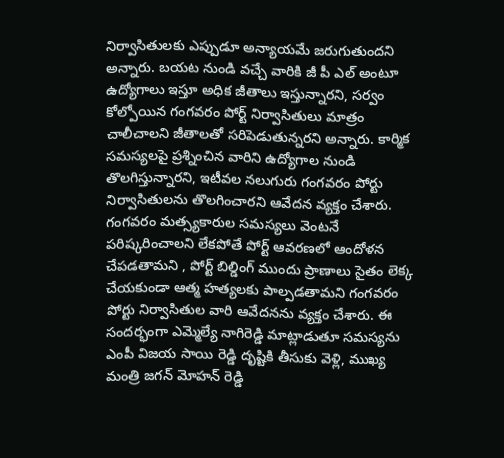నిర్వాసితులకు ఎప్పుడూ అన్యాయమే జరుగుతుందని అన్నారు. బయట నుండి వచ్చే వారికి జీ పీ ఎల్ అంటూ ఉద్యోగాలు ఇస్తూ అధిక జీతాలు ఇస్తున్నారని, సర్వం కోల్పోయిన గంగవరం పోర్ట్ నిర్వాసితులు మాత్రం చాలీచాలని జీతాలతో సరిపెడుతున్నరని అన్నారు. కార్మిక సమస్యలపై ప్రశ్నించిన వారిని ఉద్యోగాల నుండి తొలగిస్తున్నారని, ఇటీవల నలుగురు గంగవరం పోర్టు నిర్వాసితులను తొలగించారని ఆవేదన వ్యక్తం చేశారు. గంగవరం మత్స్యకారుల సమస్యలు వెంటనే పరిష్కరించాలని లేకపోతే పోర్ట్ ఆవరణలో ఆందోళన చేపడతామని , పోర్ట్ బిల్డింగ్ ముందు ప్రాణాలు సైతం లెక్క చేయకుండా ఆత్మ హత్యలకు పాల్పడతామని గంగవరం పోర్టు నిర్వాసితుల వారి ఆవేదనను వ్యక్తం చేశారు. ఈ సందర్భంగా ఎమ్మెల్యే నాగిరెడ్డి మాట్లాడుతూ సమస్యను ఎంపీ విజయ సాయి రెడ్డి దృష్టికి తీసుకు వెళ్లి, ముఖ్య మంత్రి జగన్ మోహన్ రెడ్డి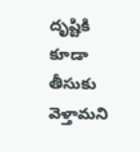దృష్టికి కూడా తీసుకు వెళ్తామని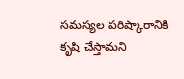సమస్యల పరిష్కారానికి కృషి చేస్తామని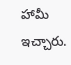హామీ ఇచ్చారు.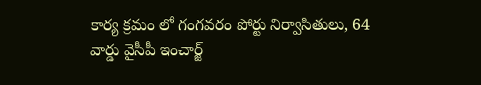కార్య క్రమం లో గంగవరం పోర్టు నిర్వాసితులు, 64 వార్డు వైసీపీ ఇంచార్జ్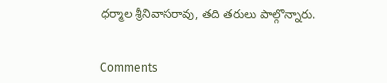ధర్మాల శ్రీనివాసరావు, తది తరులు పాల్గొన్నారు.


Comments